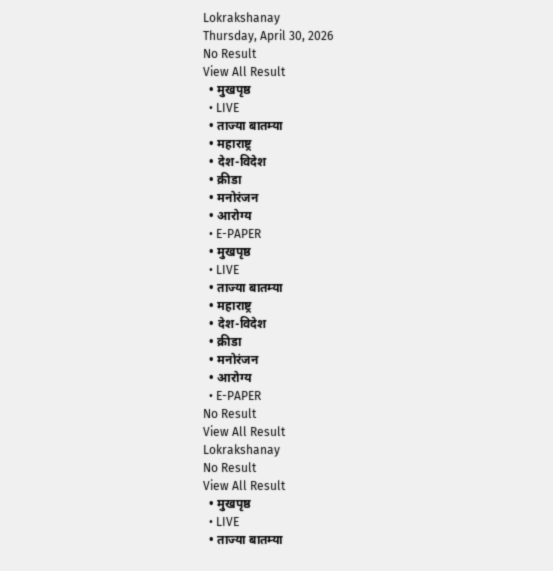Lokrakshanay
Thursday, April 30, 2026
No Result
View All Result
  • मुखपृष्ठ
  • LIVE
  • ताज्या बातम्या
  • महाराष्ट्र
  • देश-विदेश
  • क्रीडा
  • मनोरंजन
  • आरोग्य
  • E-PAPER
  • मुखपृष्ठ
  • LIVE
  • ताज्या बातम्या
  • महाराष्ट्र
  • देश-विदेश
  • क्रीडा
  • मनोरंजन
  • आरोग्य
  • E-PAPER
No Result
View All Result
Lokrakshanay
No Result
View All Result
  • मुखपृष्ठ
  • LIVE
  • ताज्या बातम्या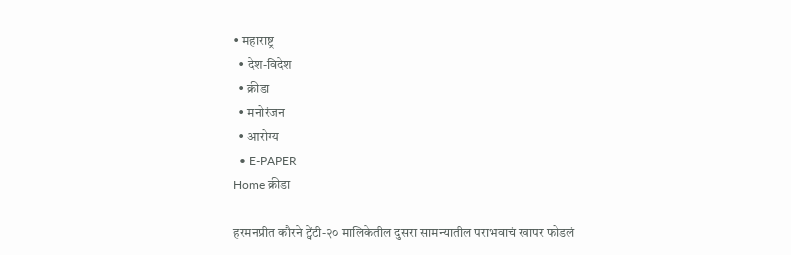• महाराष्ट्र
  • देश-विदेश
  • क्रीडा
  • मनोरंजन
  • आरोग्य
  • E-PAPER
Home क्रीडा

हरमनप्रीत कौरने ट्वेंटी-२० मालिकेतील दुसरा सामन्यातील पराभवाचं खापर फोडलं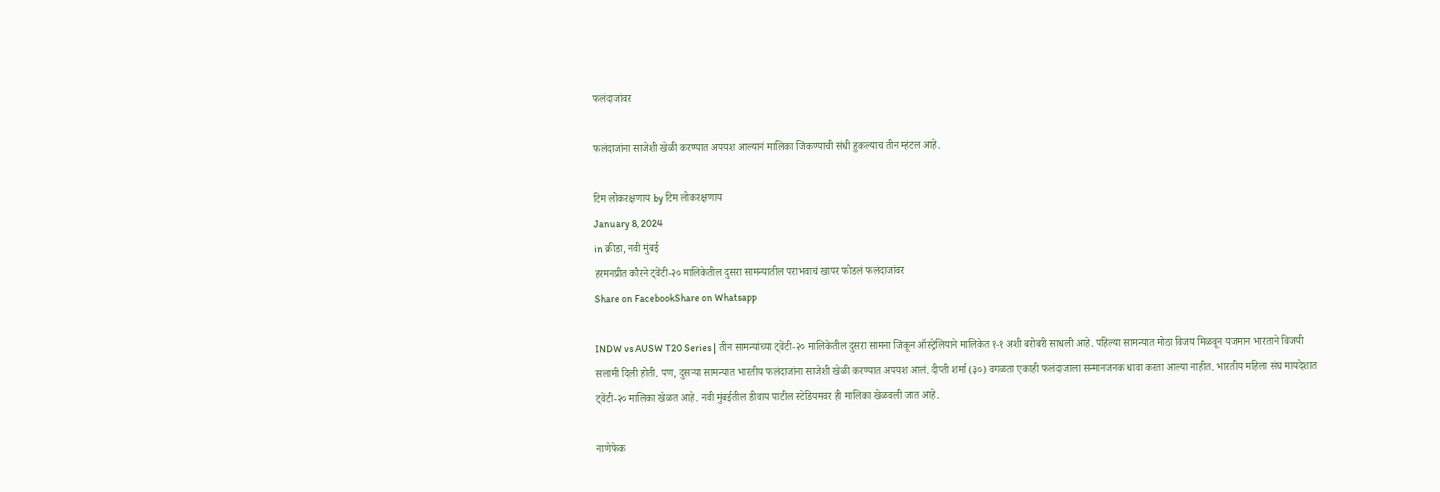फलंदाजांवर

फलंदाजांना साजेशी खेळी करण्यात अपयश आल्यानं मालिका जिंकण्याची संधी हुकल्याच तीन म्हंटल आहे.

टिम लोकरक्षणाय by टिम लोकरक्षणाय
January 8, 2024
in क्रीडा, नवी मुंबई
हरमनप्रीत कौरने ट्वेंटी-२० मालिकेतील दुसरा सामन्यातील पराभवाचं खापर फोडलं फलंदाजांवर
Share on FacebookShare on Whatsapp

INDW vs AUSW T20 Series | तीन सामन्यांच्या ट्वेंटी-२० मालिकेतील दुसरा सामना जिंकून ऑस्ट्रेलियाने मालिकेत १-१ अशी बरोबरी साधली आहे. पहिल्या सामन्यात मोठा विजय मिळवून यजमान भारताने विजयी सलामी दिली होती. पण, दुसऱ्या सामन्यात भारतीय फलंदाजांना साजेशी खेळी करण्यात अपयश आलं. दीप्ती शर्मा (३०) वगळता एकाही फलंदाजाला सन्मानजनक धावा करता आल्या नाहीत. भारतीय महिला संघ मायदेशात ट्वेंटी-२० मालिका खेळत आहे. नवी मुंबईतील डीवाय पाटील स्टेडियमवर ही मालिका खेळवली जात आहे.

नाणेफेक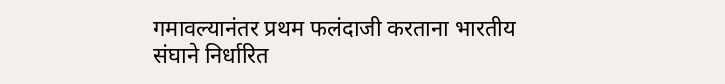गमावल्यानंतर प्रथम फलंदाजी करताना भारतीय संघाने निर्धारित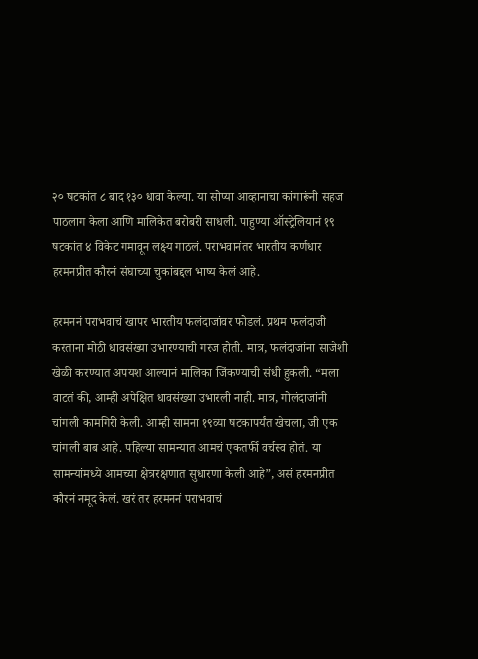२० षटकांत ८ बाद १३० धावा केल्या. या सोप्या आव्हानाचा कांगारूंनी सहज पाठलाग केला आणि मालिकेत बरोबरी साधली. पाहुण्या ऑस्ट्रेलियानं १९ षटकांत ४ विकेट गमावून लक्ष्य गाठलं. पराभवानंतर भारतीय कर्णधार हरमनप्रीत कौरनं संघाच्या चुकांबद्दल भाष्य केलं आहे.

हरमननं पराभवाचं खापर भारतीय फलंदाजांवर फोडलं. प्रथम फलंदाजी करताना मोठी धावसंख्या उभारण्याची गरज होती. मात्र, फलंदाजांना साजेशी खेळी करण्यात अपयश आल्यानं मालिका जिंकण्याची संधी हुकली. “मला वाटतं की, आम्ही अपेक्षित धावसंख्या उभारली नाही. मात्र, गोलंदाजांनी चांगली कामगिरी केली. आम्ही सामना १९व्या षटकापर्यंत खेचला, जी एक चांगली बाब आहे. पहिल्या सामन्यात आमचं एकतर्फी वर्चस्व होतं. या सामन्यांमध्ये आमच्या क्षेत्ररक्षणात सुधारणा केली आहे”, असं हरमनप्रीत कौरनं नमूद केलं. खरं तर हरमननं पराभवाचं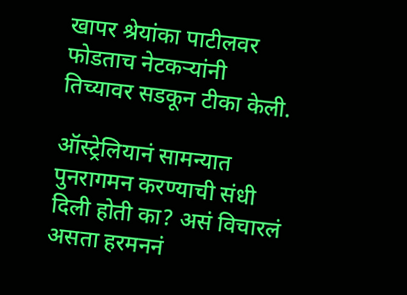खापर श्रेयांका पाटीलवर फोडताच नेटकऱ्यांनी तिच्यावर सडकून टीका केली.

ऑस्ट्रेलियानं सामन्यात पुनरागमन करण्याची संधी दिली होती का? असं विचारलं असता हरमननं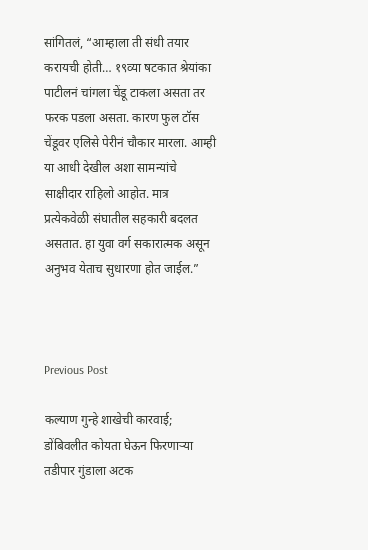सांगितलं, “आम्हाला ती संधी तयार करायची होती… १९व्या षटकात श्रेयांका पाटीलनं चांगला चेंडू टाकला असता तर फरक पडला असता. कारण फुल टॉस चेंडूवर एलिसे पेरीनं चौकार मारला. आम्ही या आधी देखील अशा सामन्यांचे साक्षीदार राहिलो आहोत. मात्र प्रत्येकवेळी संघातील सहकारी बदलत असतात. हा युवा वर्ग सकारात्मक असून अनुभव येताच सुधारणा होत जाईल.”



Previous Post

कल्याण गुन्हे शाखेची कारवाई; डोंबिवलीत कोयता घेऊन फिरणाऱ्या तडीपार गुंडाला अटक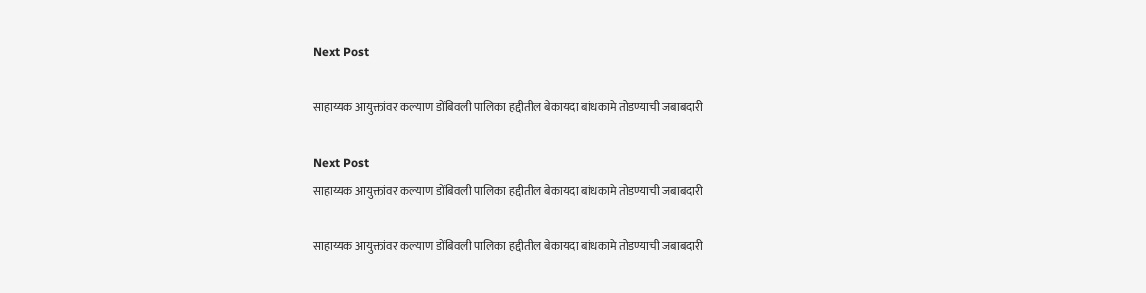Next Post

साहाय्यक आयुक्तांवर कल्याण डोंबिवली पालिका हद्दीतील बेकायदा बांधकामे तोडण्याची जबाबदारी

Next Post
साहाय्यक आयुक्तांवर कल्याण डोंबिवली पालिका हद्दीतील बेकायदा बांधकामे तोडण्याची जबाबदारी

साहाय्यक आयुक्तांवर कल्याण डोंबिवली पालिका हद्दीतील बेकायदा बांधकामे तोडण्याची जबाबदारी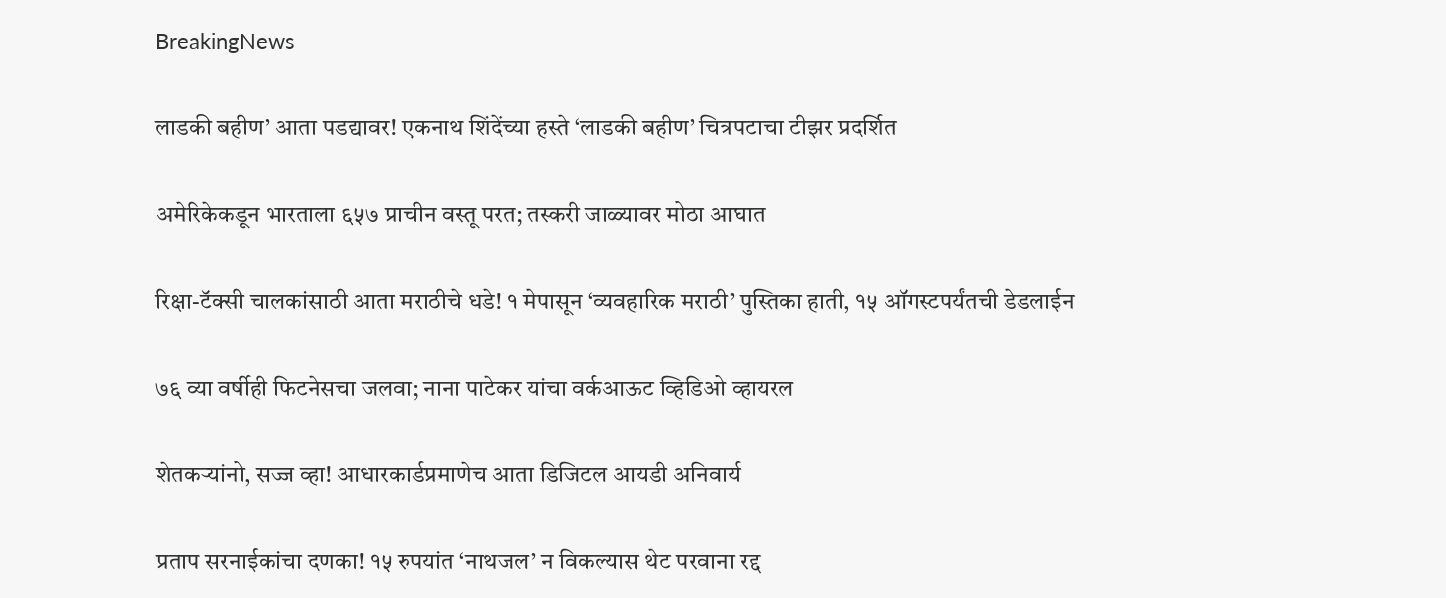BreakingNews

लाडकी बहीण’ आता पडद्यावर! एकनाथ शिंदेंच्या हस्ते ‘लाडकी बहीण’ चित्रपटाचा टीझर प्रदर्शित

अमेरिकेकडून भारताला ६५७ प्राचीन वस्तू परत; तस्करी जाळ्यावर मोठा आघात

रिक्षा-टॅक्सी चालकांसाठी आता मराठीचे धडे! १ मेपासून ‘व्यवहारिक मराठी’ पुस्तिका हाती, १५ ऑगस्टपर्यंतची डेडलाईन

७६ व्या वर्षीही फिटनेसचा जलवा; नाना पाटेकर यांचा वर्कआऊट व्हिडिओ व्हायरल

शेतकऱ्यांनो, सज्ज व्हा! आधारकार्डप्रमाणेच आता डिजिटल आयडी अनिवार्य

प्रताप सरनाईकांचा दणका! १५ रुपयांत ‘नाथजल’ न विकल्यास थेट परवाना रद्द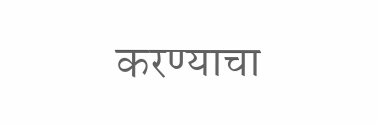करण्याचा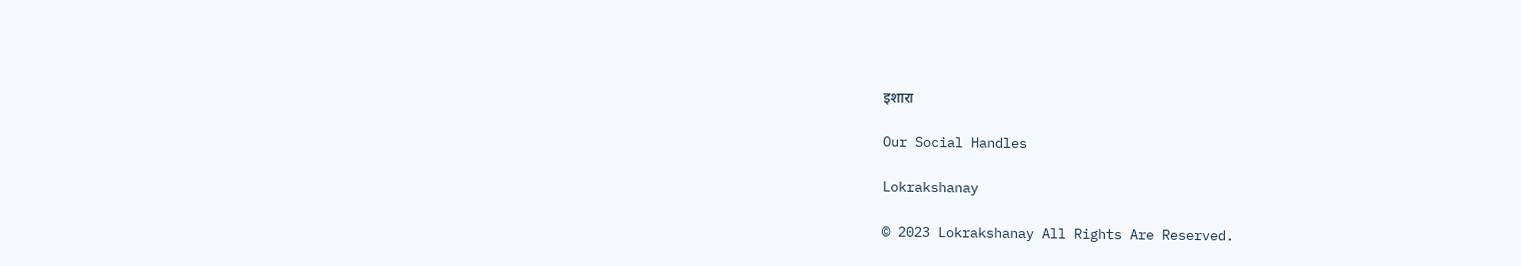इशारा

Our Social Handles

Lokrakshanay

© 2023 Lokrakshanay All Rights Are Reserved.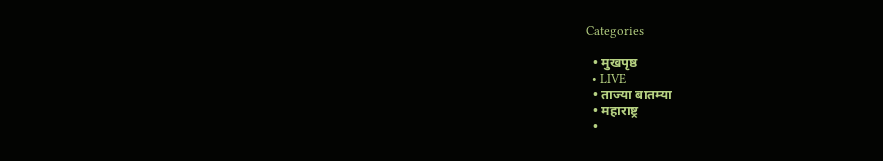Categories

  • मुखपृष्ठ
  • LIVE
  • ताज्या बातम्या
  • महाराष्ट्र
  •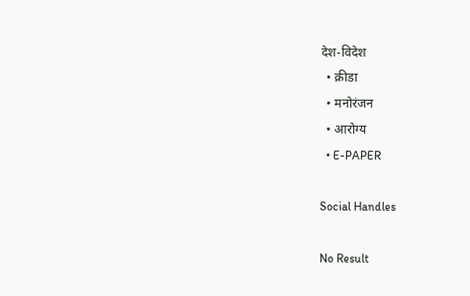देश-विदेश
  • क्रीडा
  • मनोरंजन
  • आरोग्य
  • E-PAPER

Social Handles

No Result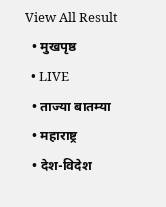View All Result
  • मुखपृष्ठ
  • LIVE
  • ताज्या बातम्या
  • महाराष्ट्र
  • देश-विदेश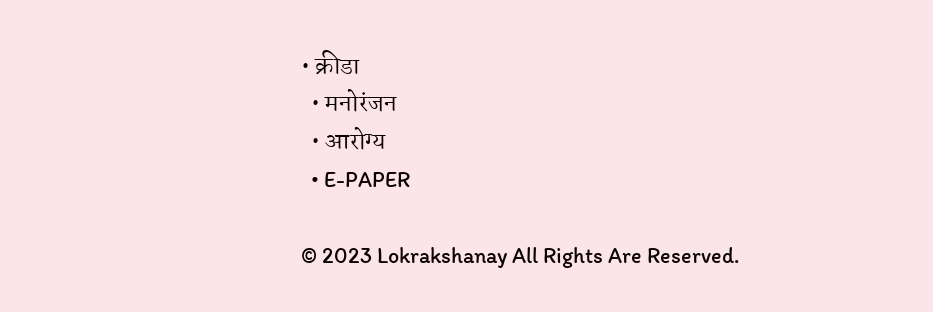• क्रीडा
  • मनोरंजन
  • आरोग्य
  • E-PAPER

© 2023 Lokrakshanay All Rights Are Reserved.